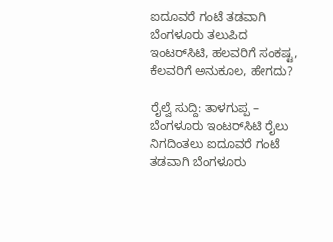ಐದೂವರೆ ಗಂಟೆ ತಡವಾಗಿ ಬೆಂಗಳೂರು ತಲುಪಿದ ಇಂಟರ್‌ಸಿಟಿ, ಹಲವರಿಗೆ ಸಂಕಷ್ಟ, ಕೆಲವರಿಗೆ ಅನುಕೂಲ, ಹೇಗದು?

ರೈಲ್ವೆ ಸುದ್ದಿ: ತಾಳಗುಪ್ಪ – ಬೆಂಗಳೂರು ಇಂಟರ್‌ಸಿಟಿ ರೈಲು ನಿಗದಿಂತಲು ಐದೂವರೆ ಗಂಟೆ ತಡವಾಗಿ ಬೆಂಗಳೂರು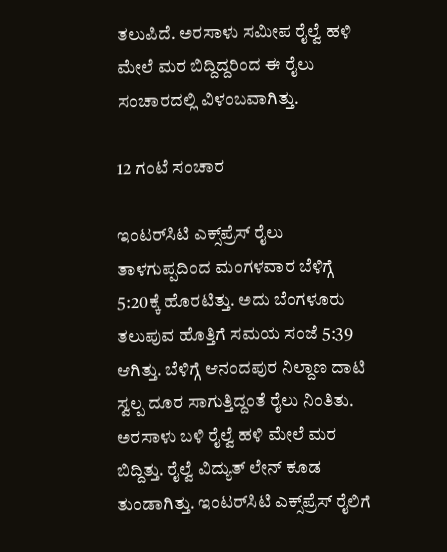ತಲುಪಿದೆ. ಅರಸಾಳು ಸಮೀಪ ರೈಲ್ವೆ ಹಳಿ ಮೇಲೆ ಮರ ಬಿದ್ದಿದ್ದರಿಂದ ಈ ರೈಲು ಸಂಚಾರದಲ್ಲಿ ವಿಳಂಬವಾಗಿತ್ತು.

12 ಗಂಟೆ ಸಂಚಾರ

ಇಂಟರ್‌ಸಿಟಿ ಎಕ್ಸ್‌ಪ್ರೆಸ್‌ ರೈಲು ತಾಳಗುಪ್ಪದಿಂದ ಮಂಗಳವಾರ ಬೆಳಿಗ್ಗೆ 5:20ಕ್ಕೆ ಹೊರಟಿತ್ತು. ಅದು ಬೆಂಗಳೂರು ತಲುಪುವ ಹೊತ್ತಿಗೆ ಸಮಯ ಸಂಜೆ 5:39 ಆಗಿತ್ತು. ಬೆಳಿಗ್ಗೆ ಆನಂದಪುರ ನಿಲ್ದಾಣ ದಾಟಿ ಸ್ವಲ್ಪ ದೂರ ಸಾಗುತ್ತಿದ್ದಂತೆ ರೈಲು ನಿಂತಿತು. ಅರಸಾಳು ಬಳಿ ರೈಲ್ವೆ ಹಳಿ ಮೇಲೆ ಮರ ಬಿದ್ದಿತ್ತು. ರೈಲ್ವೆ ವಿದ್ಯುತ್‌ ಲೇನ್‌ ಕೂಡ ತುಂಡಾಗಿತ್ತು. ಇಂಟರ್‌ಸಿಟಿ ಎಕ್ಸ್‌ಪ್ರೆಸ್‌ ರೈಲಿಗೆ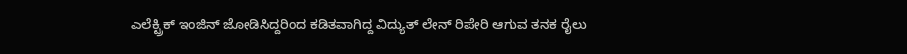ಎಲೆಕ್ಟ್ರಿಕ್‌ ಇಂಜಿನ್‌ ಜೋಡಿಸಿದ್ದರಿಂದ ಕಡಿತವಾಗಿದ್ದ ವಿದ್ಯುತ್‌ ಲೇನ್‌ ರಿಪೇರಿ ಆಗುವ ತನಕ ರೈಲು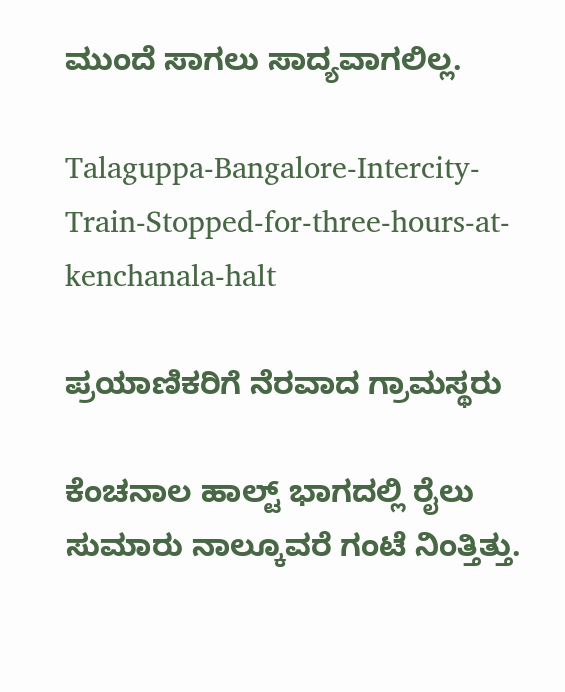ಮುಂದೆ ಸಾಗಲು ಸಾದ್ಯವಾಗಲಿಲ್ಲ.

Talaguppa-Bangalore-Intercity-Train-Stopped-for-three-hours-at-kenchanala-halt

ಪ್ರಯಾಣಿಕರಿಗೆ ನೆರವಾದ ಗ್ರಾಮಸ್ಥರು

ಕೆಂಚನಾಲ ಹಾಲ್ಟ್‌ ಭಾಗದಲ್ಲಿ ರೈಲು ಸುಮಾರು ನಾಲ್ಕೂವರೆ ಗಂಟೆ ನಿಂತ್ತಿತ್ತು.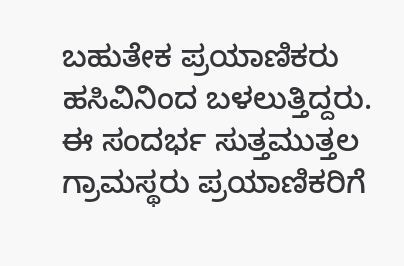ಬಹುತೇಕ ಪ್ರಯಾಣಿಕರು ಹಸಿವಿನಿಂದ ಬಳಲುತ್ತಿದ್ದರು. ಈ ಸಂದರ್ಭ ಸುತ್ತಮುತ್ತಲ ಗ್ರಾಮಸ್ಥರು ಪ್ರಯಾಣಿಕರಿಗೆ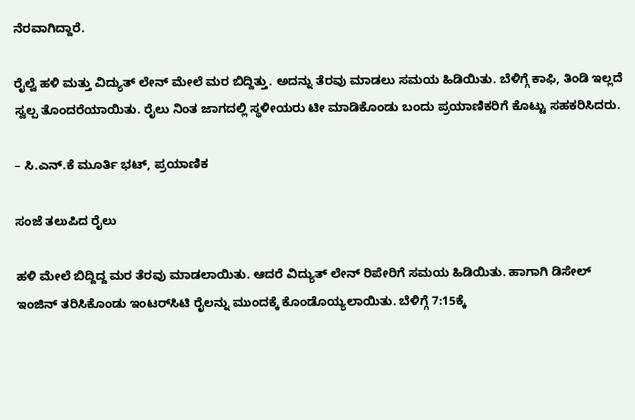ನೆರವಾಗಿದ್ದಾರೆ.

ರೈಲ್ವೆ ಹಳಿ ಮತ್ತು ವಿದ್ಯುತ್‌ ಲೇನ್‌ ಮೇಲೆ ಮರ ಬಿದ್ದಿತ್ತು. ಅದನ್ನು ತೆರವು ಮಾಡಲು ಸಮಯ ಹಿಡಿಯಿತು. ಬೆಳಿಗ್ಗೆ ಕಾಫಿ, ತಿಂಡಿ ಇಲ್ಲದೆ ಸ್ವಲ್ಪ ತೊಂದರೆಯಾಯಿತು. ರೈಲು ನಿಂತ ಜಾಗದಲ್ಲಿ ಸ್ಥಳೀಯರು ಟೀ ಮಾಡಿಕೊಂಡು ಬಂದು ಪ್ರಯಾಣಿಕರಿಗೆ ಕೊಟ್ಟು ಸಹಕರಿಸಿದರು.

– ಸಿ.ಎನ್.ಕೆ ಮೂರ್ತಿ ಭಟ್‌, ಪ್ರಯಾಣಿಕ

ಸಂಜೆ ತಲುಪಿದ ರೈಲು

ಹಳಿ ಮೇಲೆ ಬಿದ್ದಿದ್ದ ಮರ ತೆರವು ಮಾಡಲಾಯಿತು. ಆದರೆ ವಿದ್ಯುತ್‌ ಲೇನ್‌ ರಿಪೇರಿಗೆ ಸಮಯ ಹಿಡಿಯಿತು. ಹಾಗಾಗಿ ಡಿಸೇಲ್‌ ಇಂಜಿನ್‌ ತರಿಸಿಕೊಂಡು ಇಂಟರ್‌ಸಿಟಿ ರೈಲನ್ನು ಮುಂದಕ್ಕೆ ಕೊಂಡೊಯ್ಯಲಾಯಿತು. ಬೆಳಿಗ್ಗೆ 7:15ಕ್ಕೆ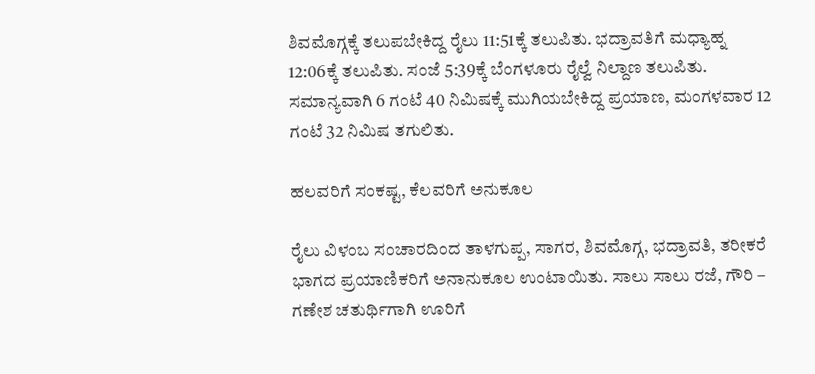ಶಿವಮೊಗ್ಗಕ್ಕೆ ತಲುಪಬೇಕಿದ್ದ ರೈಲು 11:51ಕ್ಕೆ ತಲುಪಿತು. ಭದ್ರಾವತಿಗೆ ಮಧ್ಯಾಹ್ನ 12:06ಕ್ಕೆ ತಲುಪಿತು. ಸಂಜೆ 5:39ಕ್ಕೆ ಬೆಂಗಳೂರು ರೈಲ್ವೆ ನಿಲ್ದಾಣ ತಲುಪಿತು. ಸಮಾನ್ಯವಾಗಿ 6 ಗಂಟೆ 40 ನಿಮಿಷಕ್ಕೆ ಮುಗಿಯಬೇಕಿದ್ದ ಪ್ರಯಾಣ, ಮಂಗಳವಾರ 12 ಗಂಟೆ 32 ನಿಮಿಷ ತಗುಲಿತು.

ಹಲವರಿಗೆ ಸಂಕಷ್ಟ, ಕೆಲವರಿಗೆ ಅನುಕೂಲ

ರೈಲು ವಿಳಂಬ ಸಂಚಾರದಿಂದ ತಾಳಗುಪ್ಪ, ಸಾಗರ, ಶಿವಮೊಗ್ಗ, ಭದ್ರಾವತಿ, ತರೀಕರೆ ಭಾಗದ ಪ್ರಯಾಣಿಕರಿಗೆ ಅನಾನುಕೂಲ ಉಂಟಾಯಿತು. ಸಾಲು ಸಾಲು ರಜೆ, ಗೌರಿ – ಗಣೇಶ ಚತುರ್ಥಿಗಾಗಿ ಊರಿಗೆ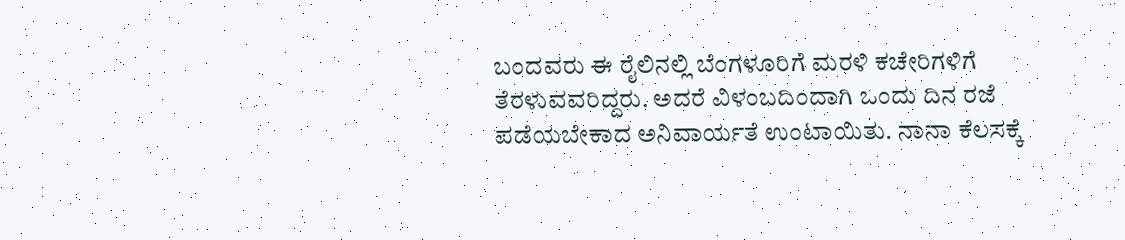ಬಂದವರು ಈ ರೈಲಿನಲ್ಲಿ ಬೆಂಗಳೂರಿಗೆ ಮರಳಿ ಕಚೇರಿಗಳಿಗೆ ತೆರಳುವವರಿದ್ದರು. ಅದರೆ ವಿಳಂಬದಿಂದಾಗಿ ಒಂದು ದಿನ ರಜೆ ಪಡೆಯಬೇಕಾದ ಅನಿವಾರ್ಯತೆ ಉಂಟಾಯಿತು. ನಾನಾ ಕೆಲಸಕ್ಕೆ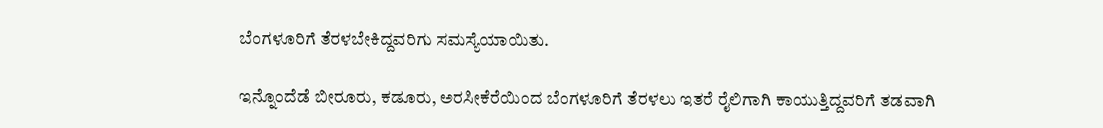ಬೆಂಗಳೂರಿಗೆ ತೆರಳಬೇಕಿದ್ದವರಿಗು ಸಮಸ್ಯೆಯಾಯಿತು.

ಇನ್ನೊಂದೆಡೆ ಬೀರೂರು, ಕಡೂರು, ಅರಸೀಕೆರೆಯಿಂದ ಬೆಂಗಳೂರಿಗೆ ತೆರಳಲು ಇತರೆ ರೈಲಿಗಾಗಿ ಕಾಯುತ್ತಿದ್ದವರಿಗೆ ತಡವಾಗಿ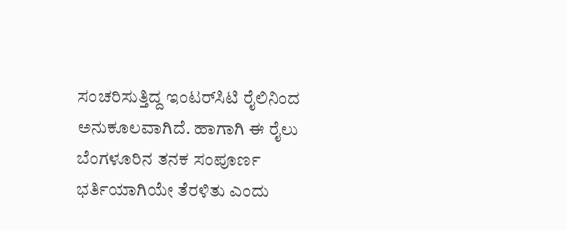ಸಂಚರಿಸುತ್ತಿದ್ದ ಇಂಟರ್‌ಸಿಟಿ ರೈಲಿನಿಂದ ಅನುಕೂಲವಾಗಿದೆ. ಹಾಗಾಗಿ ಈ ರೈಲು ಬೆಂಗಳೂರಿನ ತನಕ ಸಂಪೂರ್ಣ ಭರ್ತಿಯಾಗಿಯೇ ತೆರಳಿತು ಎಂದು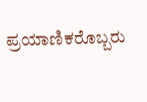ಪ್ರಯಾಣಿಕರೊಬ್ಬರು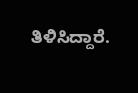ತಿಳಿಸಿದ್ದಾರೆ.